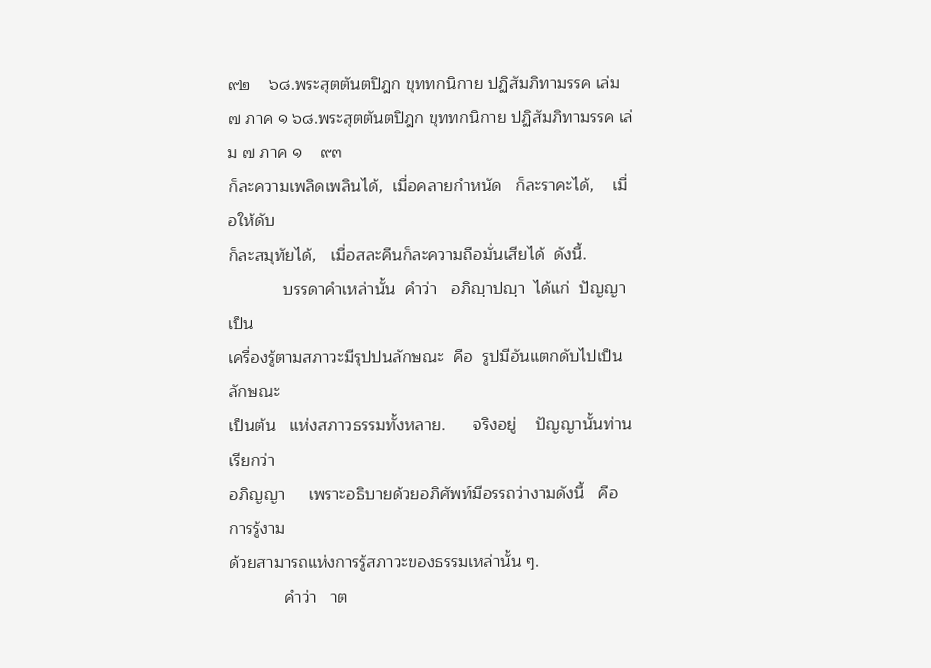๙๒    ๖๘.พระสุตตันตปิฎก ขุททกนิกาย ปฏิสัมภิทามรรค เล่ม ๗ ภาค ๑ ๖๘.พระสุตตันตปิฎก ขุททกนิกาย ปฏิสัมภิทามรรค เล่ม ๗ ภาค ๑    ๙๓
ก็ละความเพลิดเพลินได้,  เมื่อคลายกำหนัด   ก็ละราคะได้,    เมื่อให้ดับ
ก็ละสมุทัยได้,   เมื่อสละคืนก็ละความถือมั่นเสียได้  ดังนี้.
            บรรดาคำเหล่านั้น  คำว่า   อภิญฺาปญฺา  ได้แก่  ปัญญาเป็น
เครื่องรู้ตามสภาวะมีรุปปนลักษณะ  คือ  รูปมีอันแตกดับไปเป็นลักษณะ
เป็นต้น   แห่งสภาวธรรมทั้งหลาย.      จริงอยู่    ปัญญานั้นท่านเรียกว่า
อภิญญา     เพราะอธิบายด้วยอภิศัพท์มีอรรถว่างามดังนี้   คือ   การรู้งาม
ด้วยสามารถแห่งการรู้สภาวะของธรรมเหล่านั้น ๆ.
            คำว่า   าต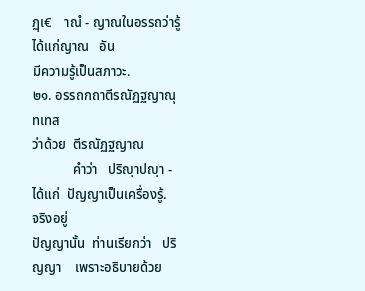ฏฺเ€    าณํ - ญาณในอรรถว่ารู้   ได้แก่ญาณ   อัน
มีความรู้เป็นสภาวะ.
๒๑. อรรถกถาตีรณัฏฐญาณุทเทส
ว่าด้วย  ตีรณัฏฐญาณ
            คำว่า   ปริญฺาปญฺา - ได้แก่  ปัญญาเป็นเครื่องรู้.    จริงอยู่
ปัญญานั้น  ท่านเรียกว่า   ปริญญา    เพราะอธิบายด้วย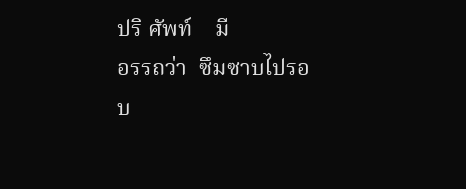ปริ ศัพท์    มี
อรรถว่า  ซึมซาบไปรอบ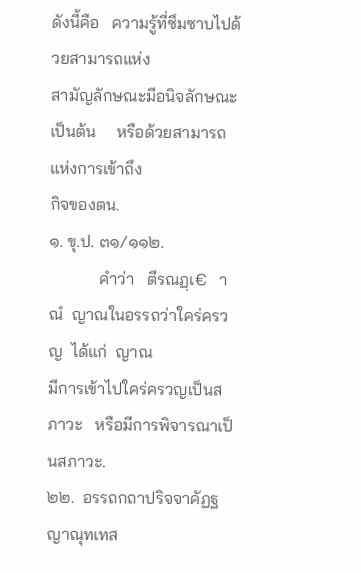ดังนี้คือ   ความรู้ที่ซึมซาบไปด้วยสามารถแห่ง
สามัญลักษณะมีอนิจลักษณะเป็นต้น     หรือด้วยสามารถแห่งการเข้าถึง
กิจของตน.
๑. ขุ.ป. ๓๑/๑๑๒.
            คำว่า   ตีรณฏฺเ€   าณํ  ญาณในอรรถว่าใคร่ครวญ  ได้แก่  ญาณ
มีการเข้าไปใคร่ครวญเป็นสภาวะ   หรือมีการพิจารณาเป็นสภาวะ.
๒๒.  อรรถกถาปริจจาคัฏฐญาณุทเทส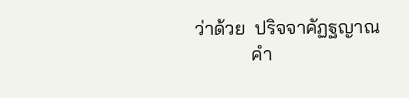ว่าด้วย  ปริจจาคัฏฐญาณ
            คำ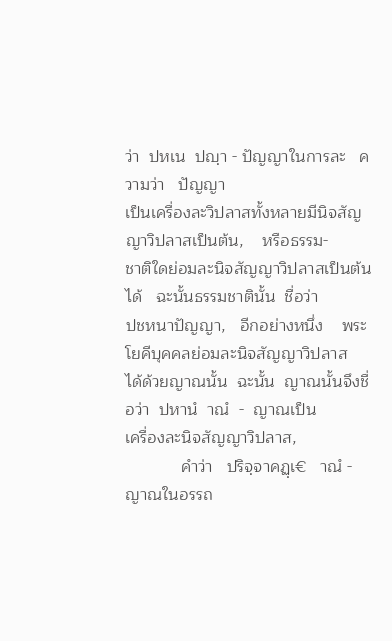ว่า  ปหเน  ปญฺา - ปัญญาในการละ   ความว่า   ปัญญา
เป็นเครื่องละวิปลาสทั้งหลายมีนิจสัญญาวิปลาสเป็นต้น,    หรือธรรม-
ชาติใดย่อมละนิจสัญญาวิปลาสเป็นต้นได้   ฉะนั้นธรรมชาตินั้น  ชื่อว่า
ปชหนาปัญญา,   อีกอย่างหนึ่ง    พระโยคีบุคคลย่อมละนิจสัญญาวิปลาส
ได้ด้วยญาณนั้น  ฉะนั้น  ญาณนั้นจึงชื่อว่า  ปหานํ  าณํ  -  ญาณเป็น
เครื่องละนิจสัญญาวิปลาส,
            คำว่า   ปริจฺจาคฏฺเ€   าณํ - ญาณในอรรถ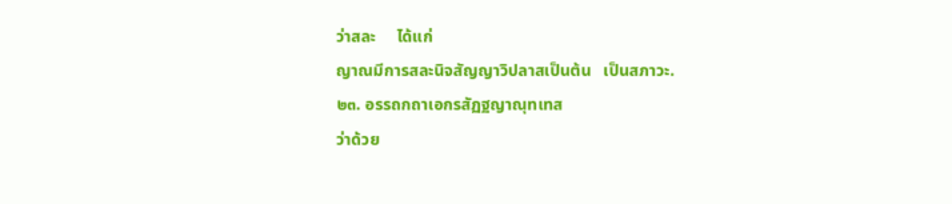ว่าสละ     ได้แก่
ญาณมีการสละนิจสัญญาวิปลาสเป็นต้น   เป็นสภาวะ.
๒๓. อรรถกถาเอกรสัฏฐญาณุทเทส
ว่าด้วย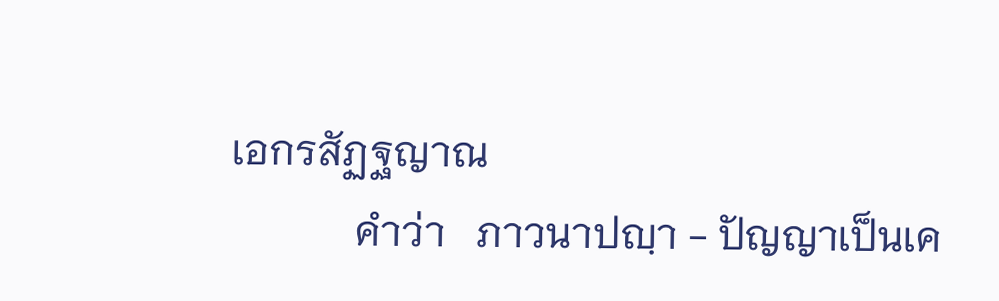เอกรสัฏฐญาณ
            คำว่า   ภาวนาปญฺา - ปัญญาเป็นเค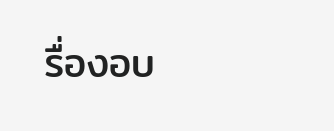รื่องอบ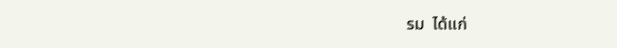รม  ได้แก่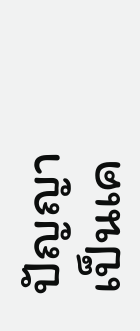ปัญญา
เป็นเค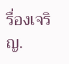รื่องเจริญ.